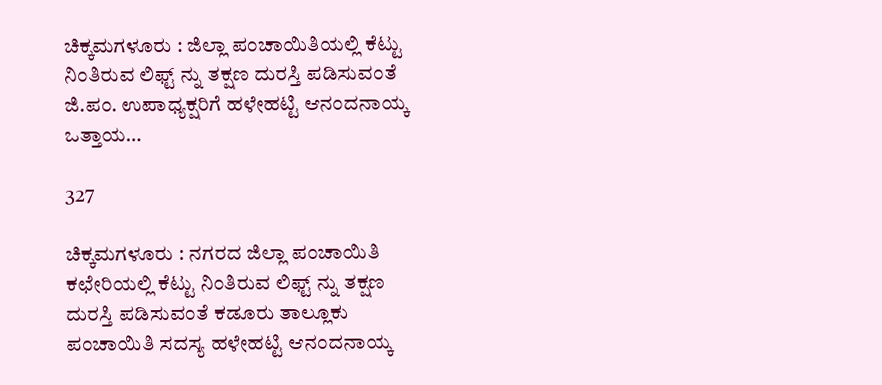ಚಿಕ್ಕಮಗಳೂರು : ಜಿಲ್ಲಾ ಪಂಚಾಯಿತಿಯಲ್ಲಿ ಕೆಟ್ಟು ನಿಂತಿರುವ ಲಿಫ್ಟ್ ನ್ನು ತಕ್ಷಣ ದುರಸ್ತಿ ಪಡಿಸುವಂತೆ ಜಿ.ಪಂ. ಉಪಾಧ್ಯಕ್ಷರಿಗೆ ಹಳೇಹಟ್ಟಿ ಆನಂದನಾಯ್ಕ ಒತ್ತಾಯ…

327

ಚಿಕ್ಕಮಗಳೂರು : ನಗರದ ಜಿಲ್ಲಾ ಪಂಚಾಯಿತಿ ಕಛೇರಿಯಲ್ಲಿ ಕೆಟ್ಟು ನಿಂತಿರುವ ಲಿಫ್ಟ್ ನ್ನು ತಕ್ಷಣ ದುರಸ್ತಿ ಪಡಿಸುವಂತೆ ಕಡೂರು ತಾಲ್ಲೂಕು ಪಂಚಾಯಿತಿ ಸದಸ್ಯ ಹಳೇಹಟ್ಟಿ ಆನಂದನಾಯ್ಕ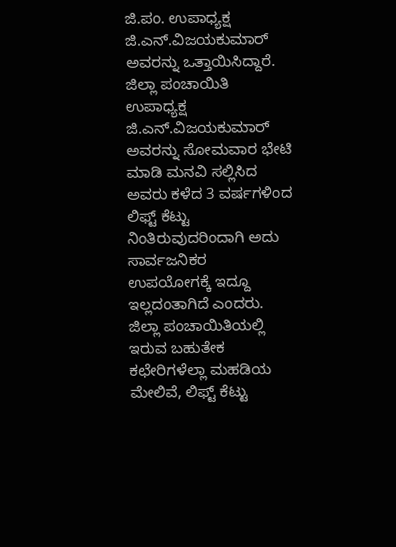ಜಿ.ಪಂ. ಉಪಾಧ್ಯಕ್ಷ ಜಿ.ಎನ್.ವಿಜಯಕುಮಾರ್ ಅವರನ್ನು ಒತ್ತಾಯಿಸಿದ್ದಾರೆ.
ಜಿಲ್ಲಾ ಪಂಚಾಯಿತಿ ಉಪಾಧ್ಯಕ್ಷ ಜಿ.ಎನ್.ವಿಜಯಕುಮಾರ್ ಅವರನ್ನು ಸೋಮವಾರ ಭೇಟಿ ಮಾಡಿ ಮನವಿ ಸಲ್ಲಿಸಿದ ಅವರು ಕಳೆದ 3 ವರ್ಷಗಳಿಂದ ಲಿಫ್ಟ್ ಕೆಟ್ಟು ನಿಂತಿರುವುದರಿಂದಾಗಿ ಅದು ಸಾರ್ವಜನಿಕರ ಉಪಯೋಗಕ್ಕೆ ಇದ್ದೂ ಇಲ್ಲದಂತಾಗಿದೆ ಎಂದರು.
ಜಿಲ್ಲಾ ಪಂಚಾಯಿತಿಯಲ್ಲಿ ಇರುವ ಬಹುತೇಕ ಕಛೇರಿಗಳೆಲ್ಲಾ ಮಹಡಿಯ ಮೇಲಿವೆ, ಲಿಫ್ಟ್ ಕೆಟ್ಟು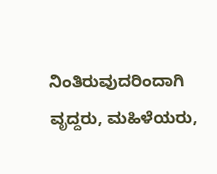ನಿಂತಿರುವುದರಿಂದಾಗಿ ವೃದ್ದರು, ಮಹಿಳೆಯರು,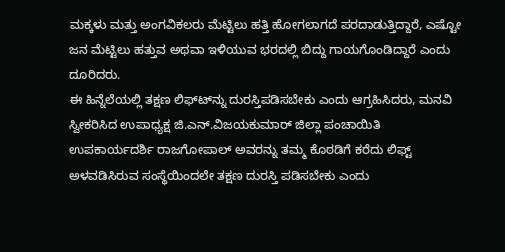ಮಕ್ಕಳು ಮತ್ತು ಅಂಗವಿಕಲರು ಮೆಟ್ಟಿಲು ಹತ್ತಿ ಹೋಗಲಾಗದೆ ಪರದಾಡುತ್ತಿದ್ದಾರೆ, ಎಷ್ಟೋ ಜನ ಮೆಟ್ಟಿಲು ಹತ್ತುವ ಅಥವಾ ಇಳಿಯುವ ಭರದಲ್ಲಿ ಬಿದ್ದು ಗಾಯಗೊಂಡಿದ್ದಾರೆ ಎಂದು ದೂರಿದರು.
ಈ ಹಿನ್ನೆಲೆಯಲ್ಲಿ ತಕ್ಷಣ ಲಿಫ್ಟ್‍ನ್ನು ದುರಸ್ತಿಪಡಿಸಬೇಕು ಎಂದು ಆಗ್ರಹಿಸಿದರು, ಮನವಿ ಸ್ವೀಕರಿಸಿದ ಉಪಾಧ್ಯಕ್ಷ ಜಿ.ಎನ್.ವಿಜಯಕುಮಾರ್ ಜಿಲ್ಲಾ ಪಂಚಾಯಿತಿ ಉಪಕಾರ್ಯದರ್ಶಿ ರಾಜಗೋಪಾಲ್ ಅವರನ್ನು ತಮ್ಮ ಕೊಠಡಿಗೆ ಕರೆದು ಲಿಫ್ಟ್ ಅಳವಡಿಸಿರುವ ಸಂಸ್ಥೆಯಿಂದಲೇ ತಕ್ಷಣ ದುರಸ್ತಿ ಪಡಿಸಬೇಕು ಎಂದು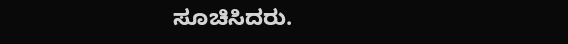ಸೂಚಿಸಿದರು.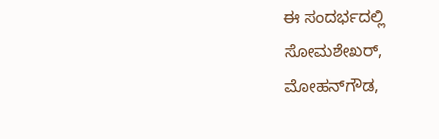ಈ ಸಂದರ್ಭದಲ್ಲಿ ಸೋಮಶೇಖರ್, ಮೋಹನ್‍ಗೌಡ,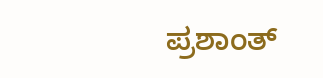ಪ್ರಶಾಂತ್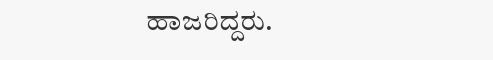ಹಾಜರಿದ್ದರು.